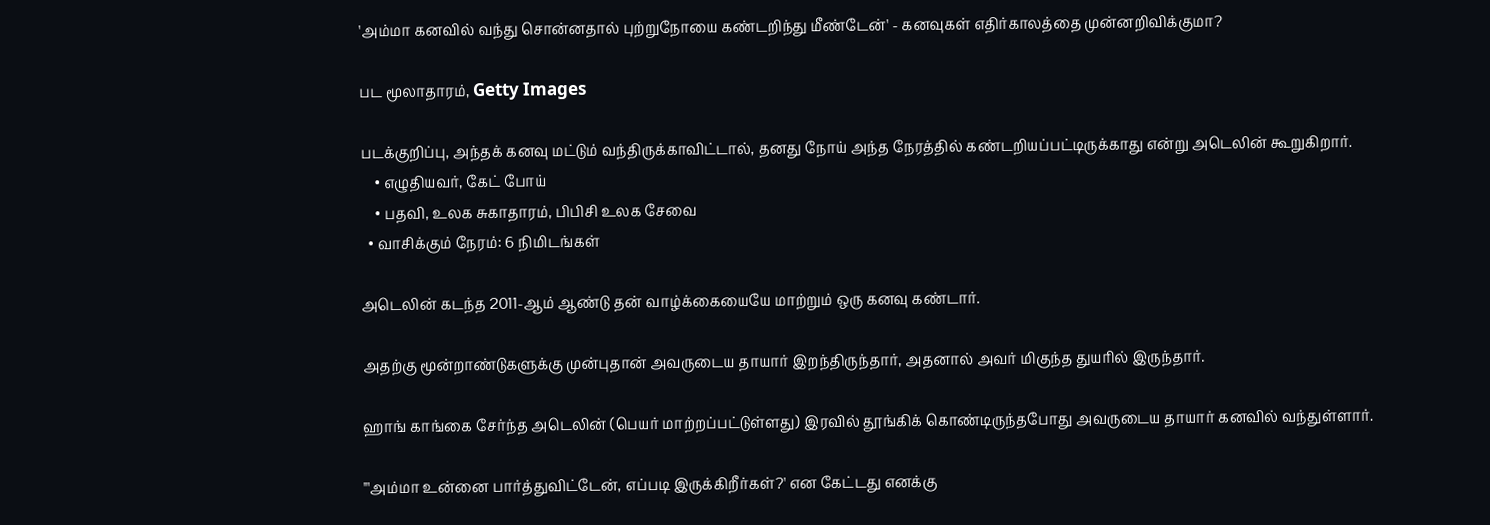'அம்மா கனவில் வந்து சொன்னதால் புற்றுநோயை கண்டறிந்து மீண்டேன்' - கனவுகள் எதிர்காலத்தை முன்னறிவிக்குமா?

பட மூலாதாரம், Getty Images

படக்குறிப்பு, அந்தக் கனவு மட்டும் வந்திருக்காவிட்டால், தனது நோய் அந்த நேரத்தில் கண்டறியப்பட்டிருக்காது என்று அடெலின் கூறுகிறார்.
    • எழுதியவர், கேட் போய்
    • பதவி, உலக சுகாதாரம், பிபிசி உலக சேவை
  • வாசிக்கும் நேரம்: 6 நிமிடங்கள்

அடெலின் கடந்த 2011-ஆம் ஆண்டு தன் வாழ்க்கையையே மாற்றும் ஒரு கனவு கண்டார்.

அதற்கு மூன்றாண்டுகளுக்கு முன்புதான் அவருடைய தாயார் இறந்திருந்தார், அதனால் அவர் மிகுந்த துயரில் இருந்தார்.

ஹாங் காங்கை சேர்ந்த அடெலின் (பெயர் மாற்றப்பட்டுள்ளது) இரவில் தூங்கிக் கொண்டிருந்தபோது அவருடைய தாயார் கனவில் வந்துள்ளார்.

"'அம்மா உன்னை பார்த்துவிட்டேன், எப்படி இருக்கிறீர்கள்?' என கேட்டது எனக்கு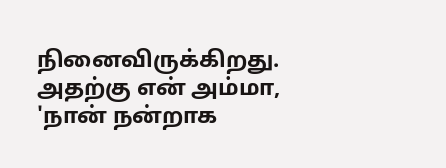நினைவிருக்கிறது. அதற்கு என் அம்மா, 'நான் நன்றாக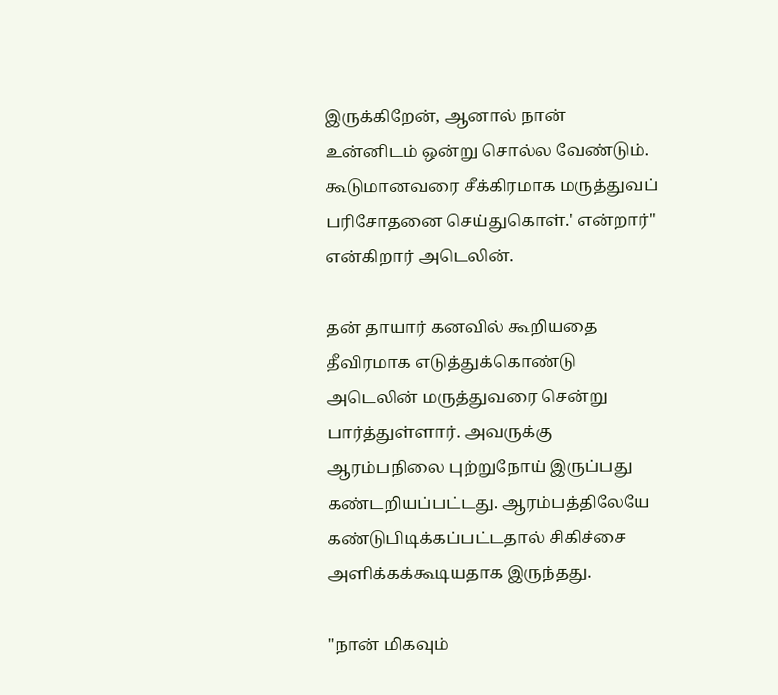இருக்கிறேன், ஆனால் நான் உன்னிடம் ஒன்று சொல்ல வேண்டும். கூடுமானவரை சீக்கிரமாக மருத்துவப் பரிசோதனை செய்துகொள்.' என்றார்" என்கிறார் அடெலின்.

தன் தாயார் கனவில் கூறியதை தீவிரமாக எடுத்துக்கொண்டு அடெலின் மருத்துவரை சென்று பார்த்துள்ளார். அவருக்கு ஆரம்பநிலை புற்றுநோய் இருப்பது கண்டறியப்பட்டது. ஆரம்பத்திலேயே கண்டுபிடிக்கப்பட்டதால் சிகிச்சை அளிக்கக்கூடியதாக இருந்தது.

"நான் மிகவும்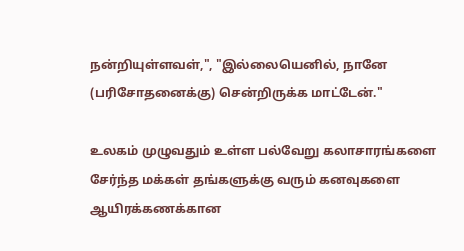நன்றியுள்ளவள்,", "இல்லையெனில், நானே (பரிசோதனைக்கு) சென்றிருக்க மாட்டேன்."

உலகம் முழுவதும் உள்ள பல்வேறு கலாசாரங்களை சேர்ந்த மக்கள் தங்களுக்கு வரும் கனவுகளை ஆயிரக்கணக்கான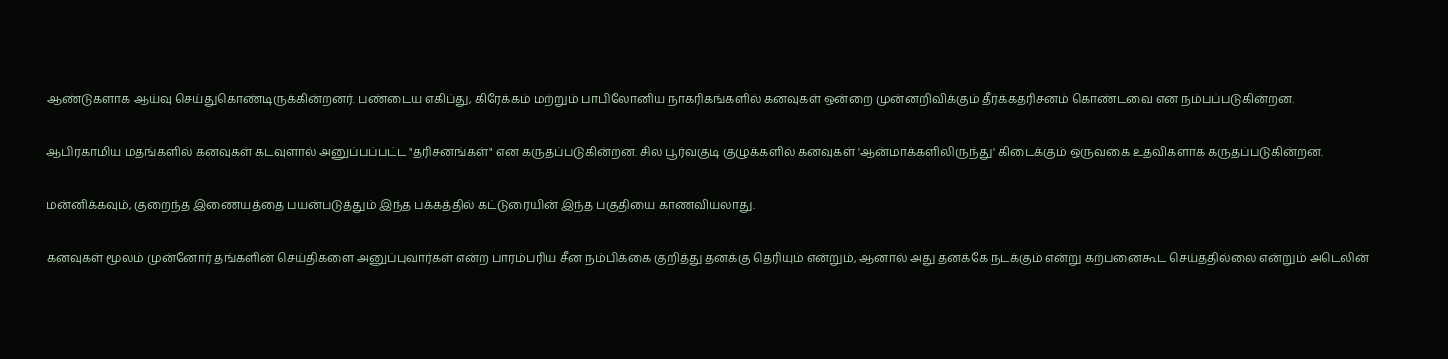ஆண்டுகளாக ஆய்வு செய்துகொண்டிருக்கின்றனர். பண்டைய எகிப்து, கிரேக்கம் மற்றும் பாபிலோனிய நாகரிகங்களில் கனவுகள் ஒன்றை முன்னறிவிக்கும் தீர்க்கதரிசனம் கொண்டவை என நம்பப்படுகின்றன.

ஆபிரகாமிய மதங்களில் கனவுகள் கடவுளால் அனுப்பப்பட்ட "தரிசனங்கள்" என கருதப்படுகின்றன. சில பூர்வகுடி குழுக்களில் கனவுகள் 'ஆன்மாக்களிலிருந்து' கிடைக்கும் ஒருவகை உதவிகளாக கருதப்படுகின்றன.

மன்னிக்கவும், குறைந்த இணையத்தை பயன்படுத்தும் இந்த பக்கத்தில் கட்டுரையின் இந்த பகுதியை காணவியலாது.

கனவுகள் மூலம் முன்னோர் தங்களின் செய்திகளை அனுப்புவார்கள் என்ற பாரம்பரிய சீன நம்பிக்கை குறித்து தனக்கு தெரியும் என்றும், ஆனால் அது தனக்கே நடக்கும் என்று கற்பனைகூட செய்ததில்லை என்றும் அடெலின்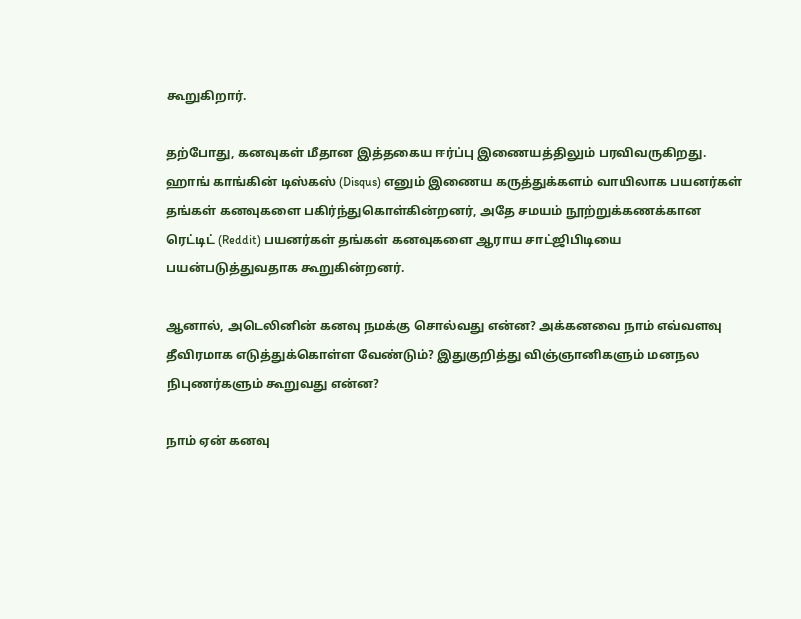கூறுகிறார்.

தற்போது, கனவுகள் மீதான இத்தகைய ஈர்ப்பு இணையத்திலும் பரவிவருகிறது. ஹாங் காங்கின் டிஸ்கஸ் (Disqus) எனும் இணைய கருத்துக்களம் வாயிலாக பயனர்கள் தங்கள் கனவுகளை பகிர்ந்துகொள்கின்றனர், அதே சமயம் நூற்றுக்கணக்கான ரெட்டிட் (Reddit) பயனர்கள் தங்கள் கனவுகளை ஆராய சாட்ஜிபிடியை பயன்படுத்துவதாக கூறுகின்றனர்.

ஆனால், அடெலினின் கனவு நமக்கு சொல்வது என்ன? அக்கனவை நாம் எவ்வளவு தீவிரமாக எடுத்துக்கொள்ள வேண்டும்? இதுகுறித்து விஞ்ஞானிகளும் மனநல நிபுணர்களும் கூறுவது என்ன?

நாம் ஏன் கனவு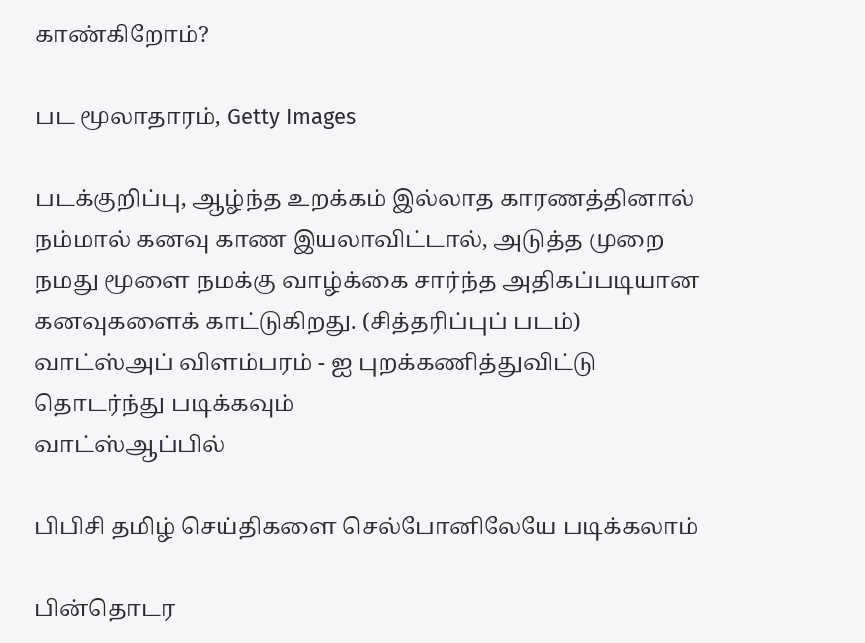காண்கிறோம்?

பட மூலாதாரம், Getty Images

படக்குறிப்பு, ஆழ்ந்த உறக்கம் இல்லாத காரணத்தினால் நம்மால் கனவு காண இயலாவிட்டால், அடுத்த முறை நமது மூளை நமக்கு வாழ்க்கை சார்ந்த அதிகப்படியான கனவுகளைக் காட்டுகிறது. (சித்தரிப்புப் படம்)
வாட்ஸ்அப் விளம்பரம் - ஐ புறக்கணித்துவிட்டு தொடர்ந்து படிக்கவும்
வாட்ஸ்ஆப்பில்

பிபிசி தமிழ் செய்திகளை செல்போனிலேயே படிக்கலாம்

பின்தொடர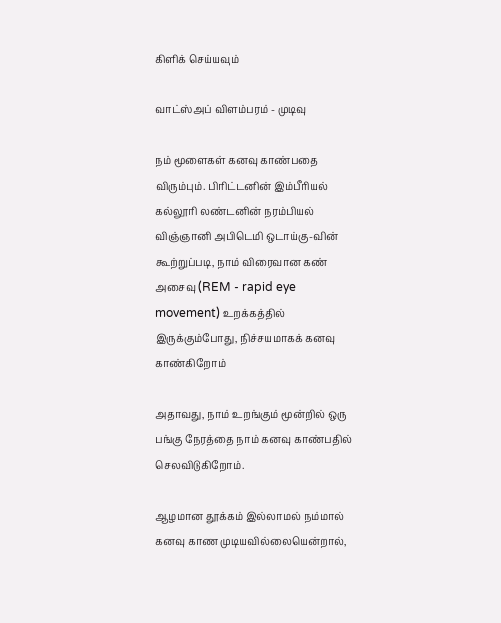கிளிக் செய்யவும்

வாட்ஸ்அப் விளம்பரம் - முடிவு

நம் மூளைகள் கனவு காண்பதை விரும்பும். பிரிட்டனின் இம்பீரியல் கல்லூரி லண்டனின் நரம்பியல் விஞ்ஞானி அபிடெமி ஒடாய்கு-வின் கூற்றுப்படி, நாம் விரைவான கண் அசைவு (REM - rapid eye movement) உறக்கத்தில் இருக்கும்போது, நிச்சயமாகக் கனவு காண்கிறோம்

அதாவது, நாம் உறங்கும் மூன்றில் ஒரு பங்கு நேரத்தை நாம் கனவு காண்பதில் செலவிடுகிறோம்.

ஆழமான தூக்கம் இல்லாமல் நம்மால் கனவு காண முடியவில்லையென்றால்,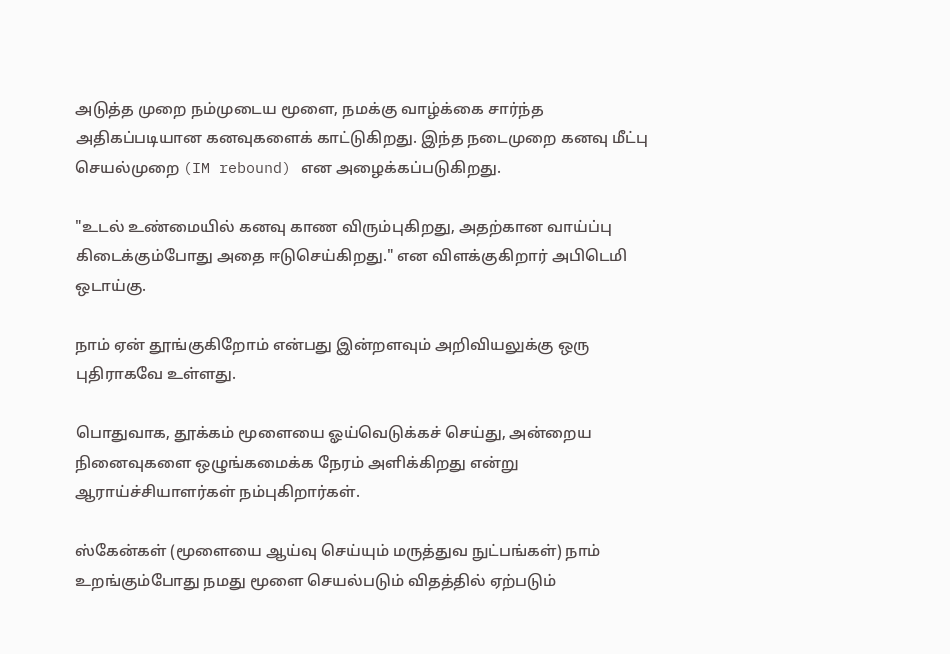அடுத்த முறை நம்முடைய மூளை, நமக்கு வாழ்க்கை சார்ந்த அதிகப்படியான கனவுகளைக் காட்டுகிறது. இந்த நடைமுறை கனவு மீட்பு செயல்முறை (IM rebound) என அழைக்கப்படுகிறது.

"உடல் உண்மையில் கனவு காண விரும்புகிறது, அதற்கான வாய்ப்பு கிடைக்கும்போது அதை ஈடுசெய்கிறது." என விளக்குகிறார் அபிடெமி ஒடாய்கு.

நாம் ஏன் தூங்குகிறோம் என்பது இன்றளவும் அறிவியலுக்கு ஒரு புதிராகவே உள்ளது.

பொதுவாக, தூக்கம் மூளையை ஓய்வெடுக்கச் செய்து, அன்றைய நினைவுகளை ஒழுங்கமைக்க நேரம் அளிக்கிறது என்று ஆராய்ச்சியாளர்கள் நம்புகிறார்கள்.

ஸ்கேன்கள் (மூளையை ஆய்வு செய்யும் மருத்துவ நுட்பங்கள்) நாம் உறங்கும்போது நமது மூளை செயல்படும் விதத்தில் ஏற்படும்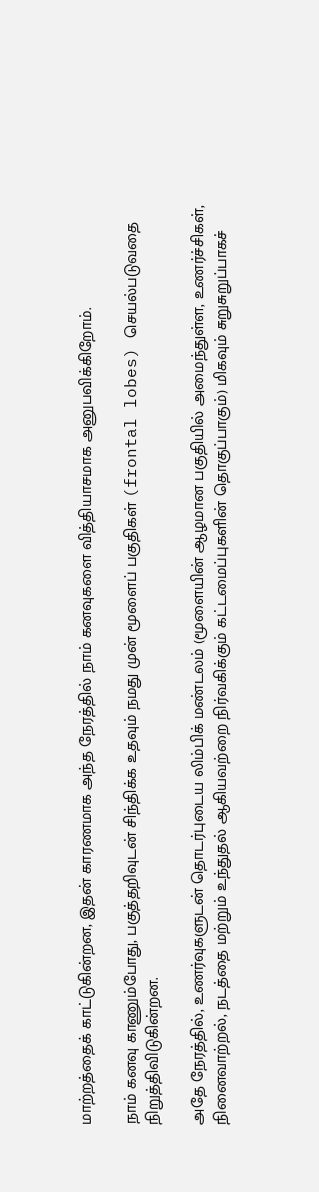மாற்றத்தைக் காட்டுகின்றன, இதன் காரணமாக அந்த நேரத்தில் நாம் கனவுகளை வித்தியாசமாக அனுபவிக்கிறோம்.

நாம் கனவு காணும்போது, பகுத்தறிவுடன் சிந்திக்க உதவும் நமது முன் மூளைப் பகுதிகள் (frontal lobes) செயல்படுவதை நிறுத்திவிடுகின்றன.

அதே நேரத்தில், உணர்வுகளுடன் தொடர்புடைய லிம்பிக் மண்டலம் (மூளையின் ஆழமான பகுதியில் அமைந்துள்ள, உணர்ச்சிகள், நினைவாற்றல், நடத்தை மற்றும் உந்துதல் ஆகியவற்றை நிர்வகிக்கும் கட்டமைப்புகளின் தொகுப்பாகும்) மிகவும் சுறுசுறுப்பாகச்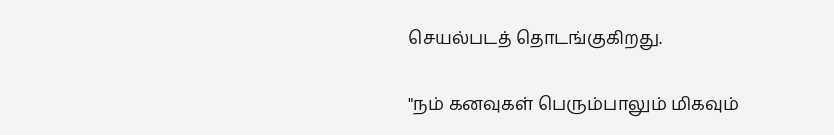செயல்படத் தொடங்குகிறது.

"நம் கனவுகள் பெரும்பாலும் மிகவும்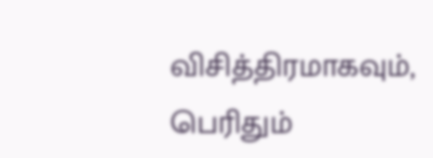விசித்திரமாகவும், பெரிதும்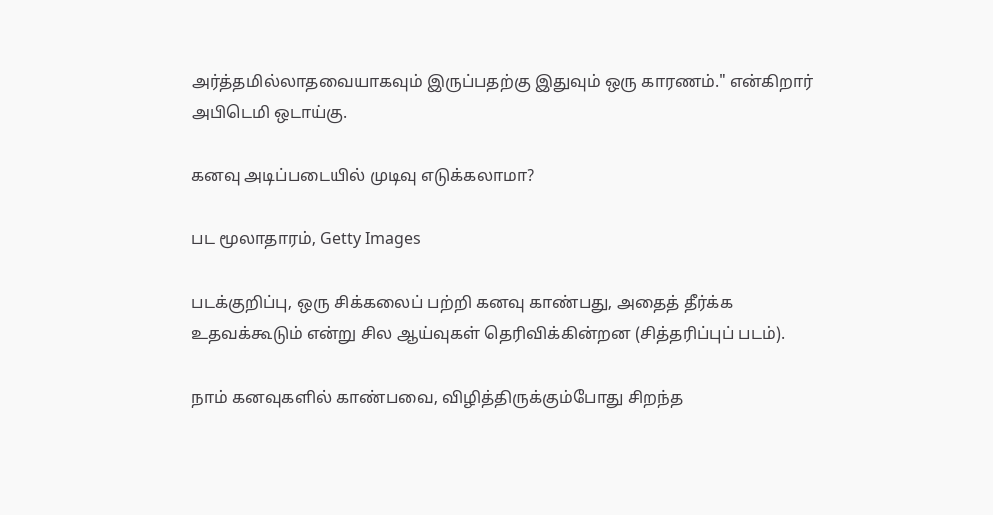அர்த்தமில்லாதவையாகவும் இருப்பதற்கு இதுவும் ஒரு காரணம்." என்கிறார் அபிடெமி ஒடாய்கு.

கனவு அடிப்படையில் முடிவு எடுக்கலாமா?

பட மூலாதாரம், Getty Images

படக்குறிப்பு, ஒரு சிக்கலைப் பற்றி கனவு காண்பது, அதைத் தீர்க்க உதவக்கூடும் என்று சில ஆய்வுகள் தெரிவிக்கின்றன (சித்தரிப்புப் படம்).

நாம் கனவுகளில் காண்பவை, விழித்திருக்கும்போது சிறந்த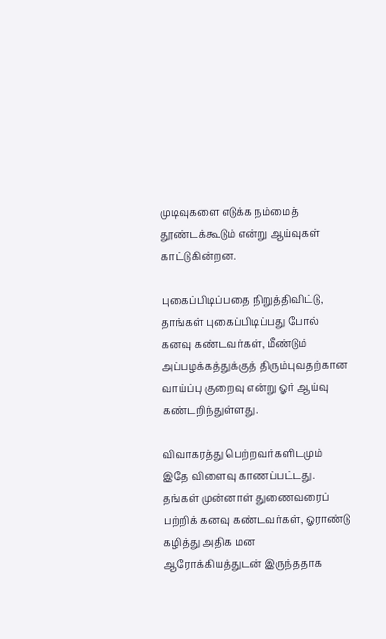முடிவுகளை எடுக்க நம்மைத் தூண்டக்கூடும் என்று ஆய்வுகள் காட்டுகின்றன.

புகைப்பிடிப்பதை நிறுத்திவிட்டு, தாங்கள் புகைப்பிடிப்பது போல் கனவு கண்டவர்கள், மீண்டும் அப்பழக்கத்துக்குத் திரும்புவதற்கான வாய்ப்பு குறைவு என்று ஓர் ஆய்வு கண்டறிந்துள்ளது.

விவாகரத்து பெற்றவர்களிடமும் இதே விளைவு காணப்பட்டது. தங்கள் முன்னாள் துணைவரைப் பற்றிக் கனவு கண்டவர்கள், ஓராண்டு கழித்து அதிக மன ஆரோக்கியத்துடன் இருந்ததாக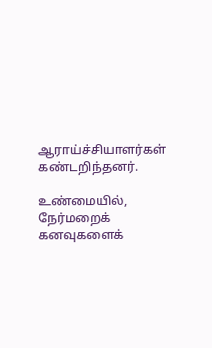ஆராய்ச்சியாளர்கள் கண்டறிந்தனர்.

உண்மையில், நேர்மறைக் கனவுகளைக்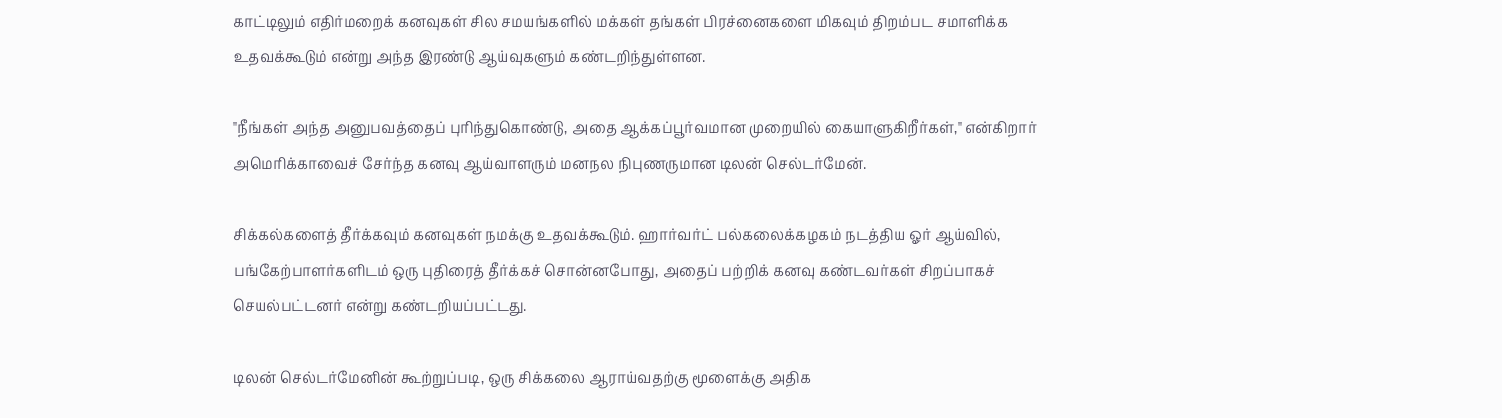காட்டிலும் எதிர்மறைக் கனவுகள் சில சமயங்களில் மக்கள் தங்கள் பிரச்னைகளை மிகவும் திறம்பட சமாளிக்க உதவக்கூடும் என்று அந்த இரண்டு ஆய்வுகளும் கண்டறிந்துள்ளன.

"நீங்கள் அந்த அனுபவத்தைப் புரிந்துகொண்டு, அதை ஆக்கப்பூர்வமான முறையில் கையாளுகிறீர்கள்," என்கிறார் அமெரிக்காவைச் சேர்ந்த கனவு ஆய்வாளரும் மனநல நிபுணருமான டிலன் செல்டர்மேன்.

சிக்கல்களைத் தீர்க்கவும் கனவுகள் நமக்கு உதவக்கூடும். ஹார்வர்ட் பல்கலைக்கழகம் நடத்திய ஓர் ஆய்வில், பங்கேற்பாளர்களிடம் ஒரு புதிரைத் தீர்க்கச் சொன்னபோது, அதைப் பற்றிக் கனவு கண்டவர்கள் சிறப்பாகச் செயல்பட்டனர் என்று கண்டறியப்பட்டது.

டிலன் செல்டர்மேனின் கூற்றுப்படி, ஒரு சிக்கலை ஆராய்வதற்கு மூளைக்கு அதிக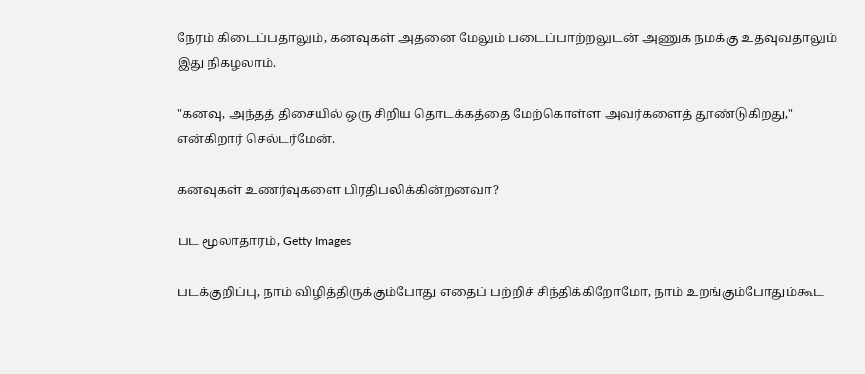நேரம் கிடைப்பதாலும், கனவுகள் அதனை மேலும் படைப்பாற்றலுடன் அணுக நமக்கு உதவுவதாலும் இது நிகழலாம்.

"கனவு, அந்தத் திசையில் ஒரு சிறிய தொடக்கத்தை மேற்கொள்ள அவர்களைத் தூண்டுகிறது," என்கிறார் செல்டர்மேன்.

கனவுகள் உணர்வுகளை பிரதிபலிக்கின்றனவா?

பட மூலாதாரம், Getty Images

படக்குறிப்பு, நாம் விழித்திருக்கும்போது எதைப் பற்றிச் சிந்திக்கிறோமோ, நாம் உறங்கும்போதும்கூட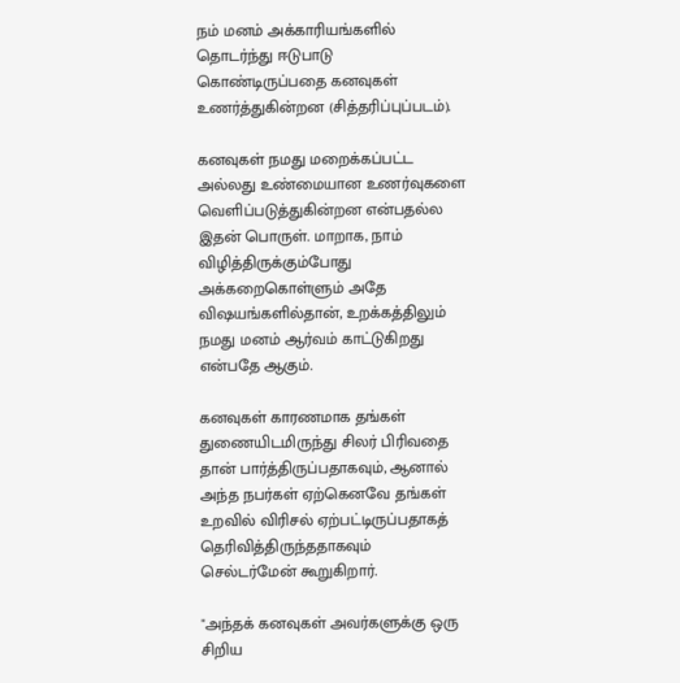நம் மனம் அக்காரியங்களில் தொடர்ந்து ஈடுபாடு கொண்டிருப்பதை கனவுகள் உணர்த்துகின்றன (சித்தரிப்புப்படம்).

கனவுகள் நமது மறைக்கப்பட்ட அல்லது உண்மையான உணர்வுகளை வெளிப்படுத்துகின்றன என்பதல்ல இதன் பொருள். மாறாக, நாம் விழித்திருக்கும்போது அக்கறைகொள்ளும் அதே விஷயங்களில்தான், உறக்கத்திலும் நமது மனம் ஆர்வம் காட்டுகிறது என்பதே ஆகும்.

கனவுகள் காரணமாக தங்கள் துணையிடமிருந்து சிலர் பிரிவதை தான் பார்த்திருப்பதாகவும், ஆனால் அந்த நபர்கள் ஏற்கெனவே தங்கள் உறவில் விரிசல் ஏற்பட்டிருப்பதாகத் தெரிவித்திருந்ததாகவும் செல்டர்மேன் கூறுகிறார்.

"அந்தக் கனவுகள் அவர்களுக்கு ஒரு சிறிய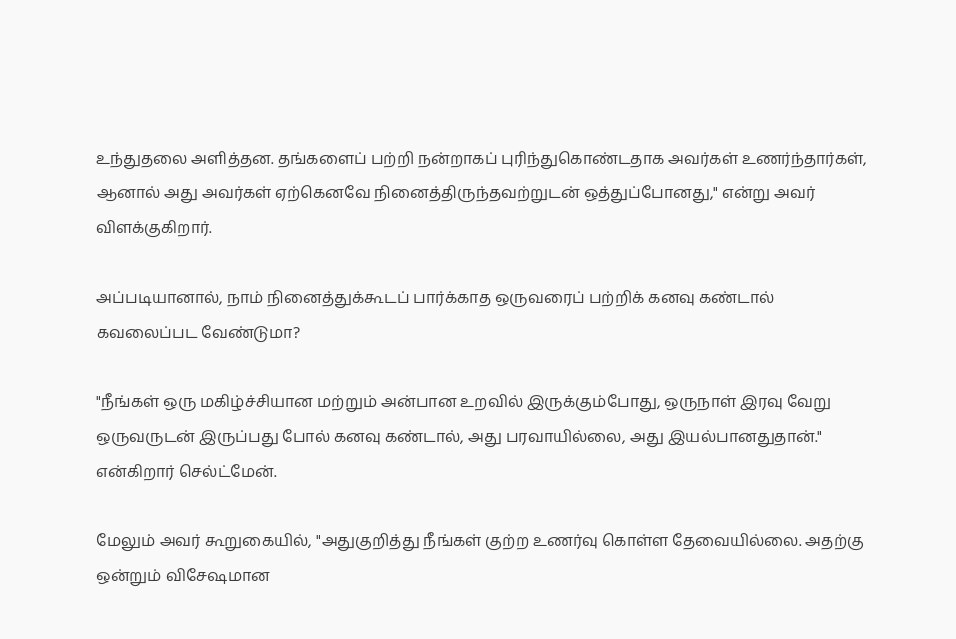உந்துதலை அளித்தன. தங்களைப் பற்றி நன்றாகப் புரிந்துகொண்டதாக அவர்கள் உணர்ந்தார்கள், ஆனால் அது அவர்கள் ஏற்கெனவே நினைத்திருந்தவற்றுடன் ஒத்துப்போனது," என்று அவர் விளக்குகிறார்.

அப்படியானால், நாம் நினைத்துக்கூடப் பார்க்காத ஒருவரைப் பற்றிக் கனவு கண்டால் கவலைப்பட வேண்டுமா?

"நீங்கள் ஒரு மகிழ்ச்சியான மற்றும் அன்பான உறவில் இருக்கும்போது, ஒருநாள் இரவு வேறு ஒருவருடன் இருப்பது போல் கனவு கண்டால், அது பரவாயில்லை, அது இயல்பானதுதான்." என்கிறார் செல்ட்மேன்.

மேலும் அவர் கூறுகையில், "அதுகுறித்து நீங்கள் குற்ற உணர்வு கொள்ள தேவையில்லை. அதற்கு ஒன்றும் விசேஷமான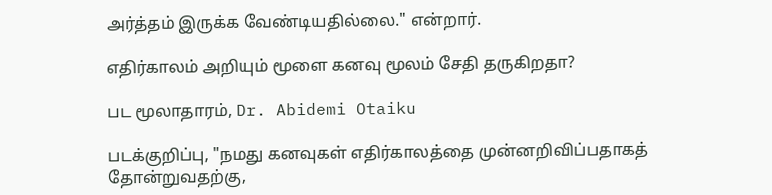அர்த்தம் இருக்க வேண்டியதில்லை." என்றார்.

எதிர்காலம் அறியும் மூளை கனவு மூலம் சேதி தருகிறதா?

பட மூலாதாரம், Dr. Abidemi Otaiku

படக்குறிப்பு, "நமது கனவுகள் எதிர்காலத்தை முன்னறிவிப்பதாகத் தோன்றுவதற்கு,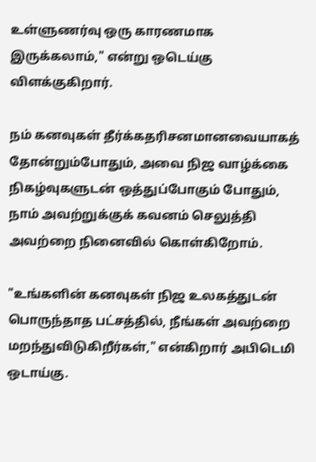உள்ளுணர்வு ஒரு காரணமாக இருக்கலாம்," என்று ஒடெய்கு விளக்குகிறார்.

நம் கனவுகள் தீர்க்கதரிசனமானவையாகத் தோன்றும்போதும், அவை நிஜ வாழ்க்கை நிகழ்வுகளுடன் ஒத்துப்போகும் போதும், நாம் அவற்றுக்குக் கவனம் செலுத்தி அவற்றை நினைவில் கொள்கிறோம்.

"உங்களின் கனவுகள் நிஜ உலகத்துடன் பொருந்தாத பட்சத்தில், நீங்கள் அவற்றை மறந்துவிடுகிறீர்கள்," என்கிறார் அபிடெமி ஒடாய்கு.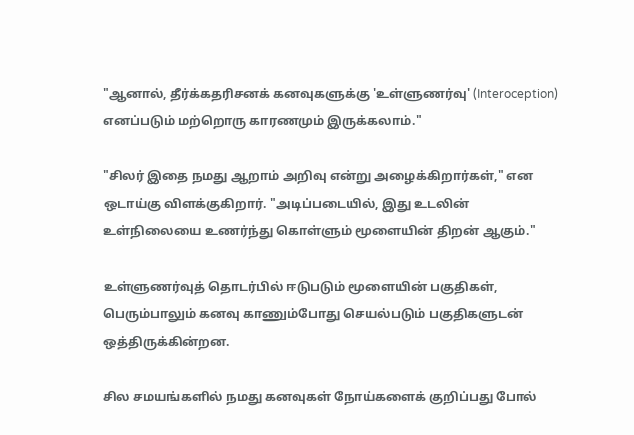"ஆனால், தீர்க்கதரிசனக் கனவுகளுக்கு 'உள்ளுணர்வு' (Interoception) எனப்படும் மற்றொரு காரணமும் இருக்கலாம்."

"சிலர் இதை நமது ஆறாம் அறிவு என்று அழைக்கிறார்கள்," என ஒடாய்கு விளக்குகிறார். "அடிப்படையில், இது உடலின் உள்நிலையை உணர்ந்து கொள்ளும் மூளையின் திறன் ஆகும்."

உள்ளுணர்வுத் தொடர்பில் ஈடுபடும் மூளையின் பகுதிகள், பெரும்பாலும் கனவு காணும்போது செயல்படும் பகுதிகளுடன் ஒத்திருக்கின்றன.

சில சமயங்களில் நமது கனவுகள் நோய்களைக் குறிப்பது போல்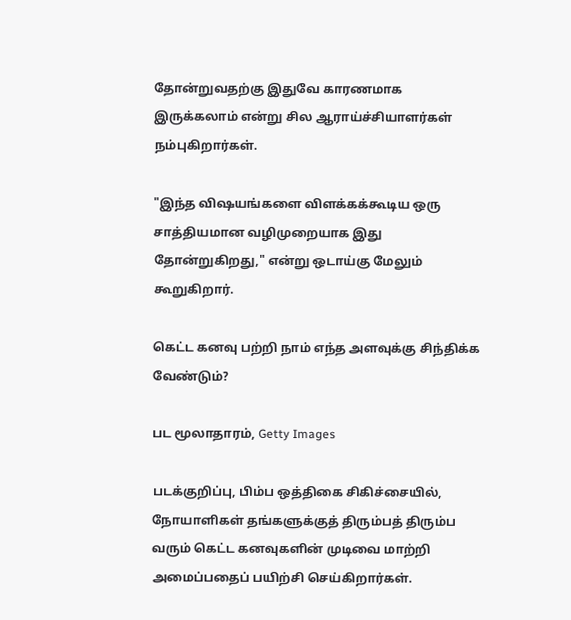தோன்றுவதற்கு இதுவே காரணமாக இருக்கலாம் என்று சில ஆராய்ச்சியாளர்கள் நம்புகிறார்கள்.

"இந்த விஷயங்களை விளக்கக்கூடிய ஒரு சாத்தியமான வழிமுறையாக இது தோன்றுகிறது," என்று ஒடாய்கு மேலும் கூறுகிறார்.

கெட்ட கனவு பற்றி நாம் எந்த அளவுக்கு சிந்திக்க வேண்டும்?

பட மூலாதாரம், Getty Images

படக்குறிப்பு, பிம்ப ஒத்திகை சிகிச்சையில், நோயாளிகள் தங்களுக்குத் திரும்பத் திரும்ப வரும் கெட்ட கனவுகளின் முடிவை மாற்றி அமைப்பதைப் பயிற்சி செய்கிறார்கள்.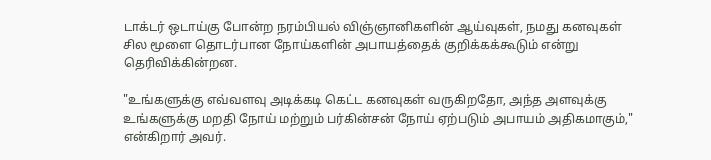டாக்டர் ஒடாய்கு போன்ற நரம்பியல் விஞ்ஞானிகளின் ஆய்வுகள், நமது கனவுகள் சில மூளை தொடர்பான நோய்களின் அபாயத்தைக் குறிக்கக்கூடும் என்று தெரிவிக்கின்றன.

"உங்களுக்கு எவ்வளவு அடிக்கடி கெட்ட கனவுகள் வருகிறதோ, அந்த அளவுக்கு உங்களுக்கு மறதி நோய் மற்றும் பர்கின்சன் நோய் ஏற்படும் அபாயம் அதிகமாகும்," என்கிறார் அவர்.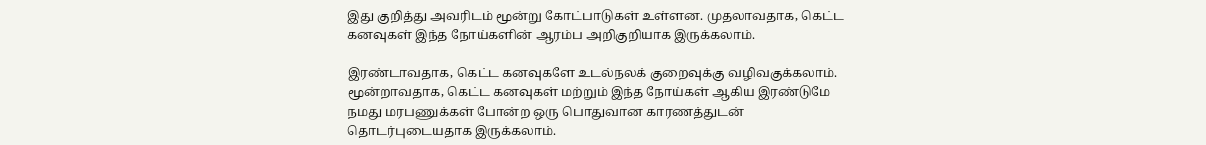இது குறித்து அவரிடம் மூன்று கோட்பாடுகள் உள்ளன. முதலாவதாக, கெட்ட கனவுகள் இந்த நோய்களின் ஆரம்ப அறிகுறியாக இருக்கலாம்.

இரண்டாவதாக, கெட்ட கனவுகளே உடல்நலக் குறைவுக்கு வழிவகுக்கலாம். மூன்றாவதாக, கெட்ட கனவுகள் மற்றும் இந்த நோய்கள் ஆகிய இரண்டுமே நமது மரபணுக்கள் போன்ற ஒரு பொதுவான காரணத்துடன் தொடர்புடையதாக இருக்கலாம்.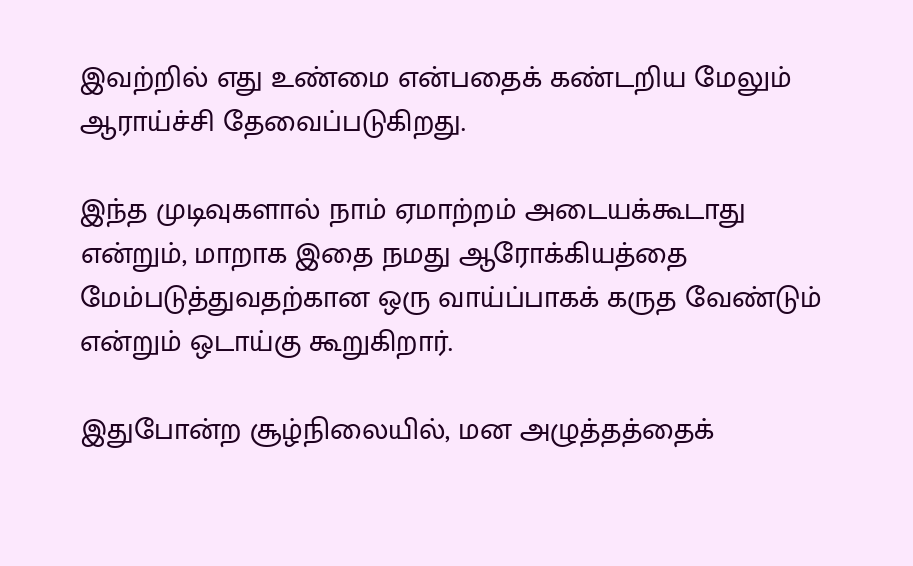இவற்றில் எது உண்மை என்பதைக் கண்டறிய மேலும் ஆராய்ச்சி தேவைப்படுகிறது.

இந்த முடிவுகளால் நாம் ஏமாற்றம் அடையக்கூடாது என்றும், மாறாக இதை நமது ஆரோக்கியத்தை மேம்படுத்துவதற்கான ஒரு வாய்ப்பாகக் கருத வேண்டும் என்றும் ஒடாய்கு கூறுகிறார்.

இதுபோன்ற சூழ்நிலையில், மன அழுத்தத்தைக்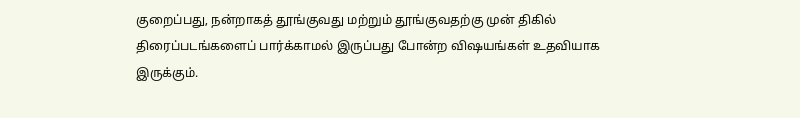குறைப்பது, நன்றாகத் தூங்குவது மற்றும் தூங்குவதற்கு முன் திகில் திரைப்படங்களைப் பார்க்காமல் இருப்பது போன்ற விஷயங்கள் உதவியாக இருக்கும்.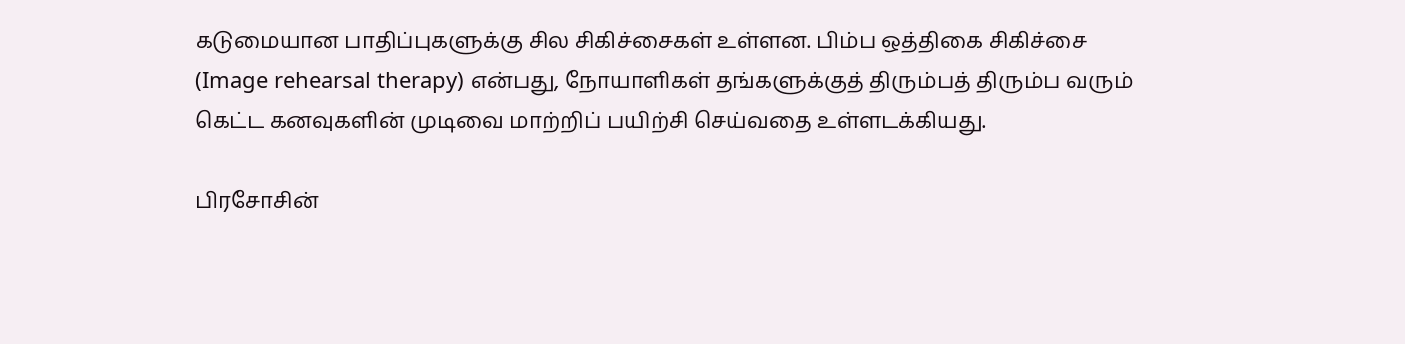கடுமையான பாதிப்புகளுக்கு சில சிகிச்சைகள் உள்ளன. பிம்ப ஒத்திகை சிகிச்சை (Image rehearsal therapy) என்பது, நோயாளிகள் தங்களுக்குத் திரும்பத் திரும்ப வரும் கெட்ட கனவுகளின் முடிவை மாற்றிப் பயிற்சி செய்வதை உள்ளடக்கியது.

பிரசோசின்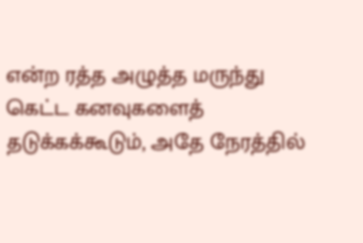என்ற ரத்த அழுத்த மருந்து கெட்ட கனவுகளைத் தடுக்கக்கூடும், அதே நேரத்தில்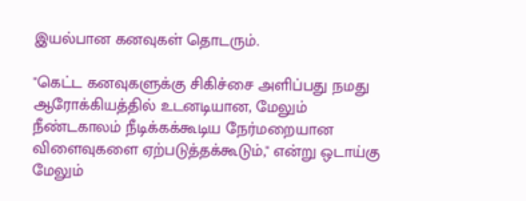இயல்பான கனவுகள் தொடரும்.

"கெட்ட கனவுகளுக்கு சிகிச்சை அளிப்பது நமது ஆரோக்கியத்தில் உடனடியான, மேலும் நீண்டகாலம் நீடிக்கக்கூடிய நேர்மறையான விளைவுகளை ஏற்படுத்தக்கூடும்," என்று ஒடாய்கு மேலும்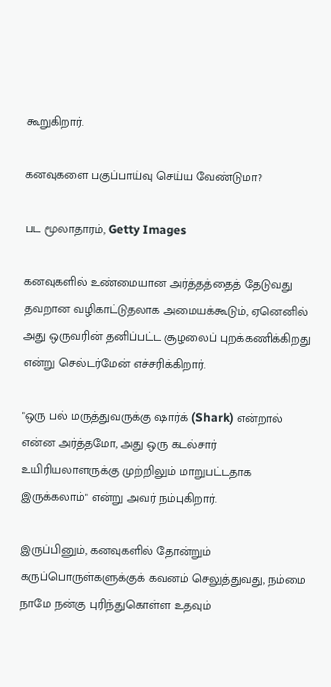கூறுகிறார்.

கனவுகளை பகுப்பாய்வு செய்ய வேண்டுமா?

பட மூலாதாரம், Getty Images

கனவுகளில் உண்மையான அர்த்தத்தைத் தேடுவது தவறான வழிகாட்டுதலாக அமையக்கூடும், ஏனெனில் அது ஒருவரின் தனிப்பட்ட சூழலைப் புறக்கணிக்கிறது என்று செல்டர்மேன் எச்சரிக்கிறார்.

"ஒரு பல் மருத்துவருக்கு ஷார்க் (Shark) என்றால் என்ன அர்த்தமோ, அது ஒரு கடல்சார் உயிரியலாளருக்கு முற்றிலும் மாறுபட்டதாக இருக்கலாம்" என்று அவர் நம்புகிறார்.

இருப்பினும், கனவுகளில் தோன்றும் கருப்பொருள்களுக்குக் கவனம் செலுத்துவது, நம்மை நாமே நன்கு புரிந்துகொள்ள உதவும்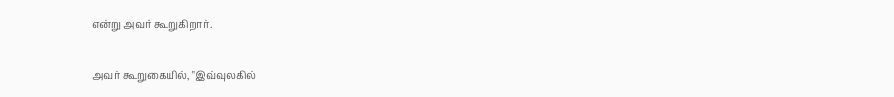என்று அவர் கூறுகிறார்.

அவர் கூறுகையில், "இவ்வுலகில்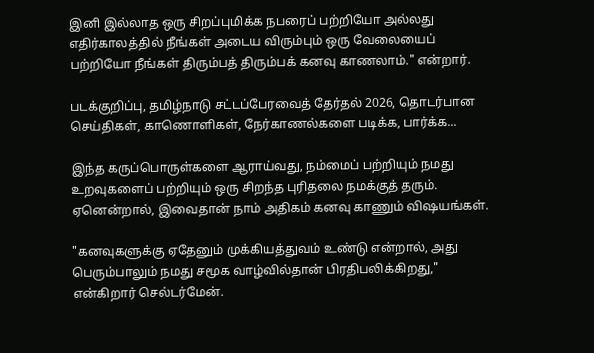இனி இல்லாத ஒரு சிறப்புமிக்க நபரைப் பற்றியோ அல்லது எதிர்காலத்தில் நீங்கள் அடைய விரும்பும் ஒரு வேலையைப் பற்றியோ நீங்கள் திரும்பத் திரும்பக் கனவு காணலாம்." என்றார்.

படக்குறிப்பு, தமிழ்நாடு சட்டப்பேரவைத் தேர்தல் 2026, தொடர்பான செய்திகள், காணொளிகள், நேர்காணல்களை படிக்க, பார்க்க...

இந்த கருப்பொருள்களை ஆராய்வது, நம்மைப் பற்றியும் நமது உறவுகளைப் பற்றியும் ஒரு சிறந்த புரிதலை நமக்குத் தரும். ஏனென்றால், இவைதான் நாம் அதிகம் கனவு காணும் விஷயங்கள்.

"கனவுகளுக்கு ஏதேனும் முக்கியத்துவம் உண்டு என்றால், அது பெரும்பாலும் நமது சமூக வாழ்வில்தான் பிரதிபலிக்கிறது," என்கிறார் செல்டர்மேன்.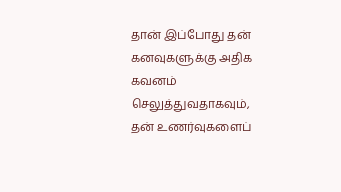தான் இப்போது தன் கனவுகளுக்கு அதிக கவனம் செலுத்துவதாகவும், தன் உணர்வுகளைப்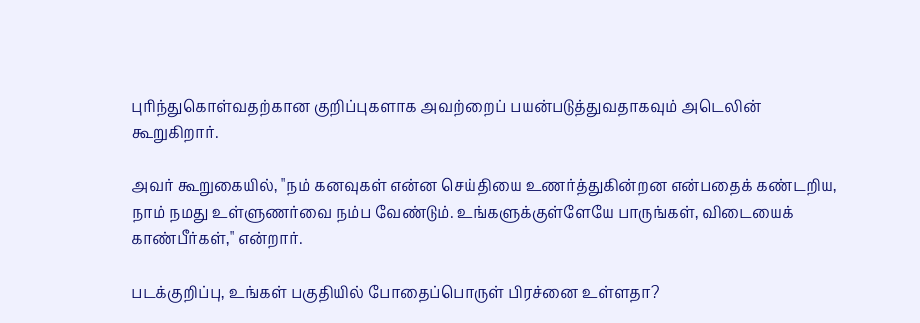புரிந்துகொள்வதற்கான குறிப்புகளாக அவற்றைப் பயன்படுத்துவதாகவும் அடெலின் கூறுகிறார்.

அவர் கூறுகையில், "நம் கனவுகள் என்ன செய்தியை உணர்த்துகின்றன என்பதைக் கண்டறிய, நாம் நமது உள்ளுணர்வை நம்ப வேண்டும். உங்களுக்குள்ளேயே பாருங்கள், விடையைக் காண்பீர்கள்," என்றார்.

படக்குறிப்பு, உங்கள் பகுதியில் போதைப்பொருள் பிரச்னை உள்ளதா?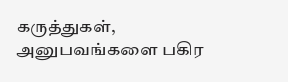கருத்துகள், அனுபவங்களை பகிர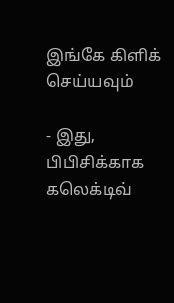இங்கே கிளிக் செய்யவும்

- இது, பிபிசிக்காக கலெக்டிவ்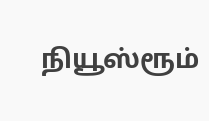நியூஸ்ரூம்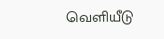வெளியீடு